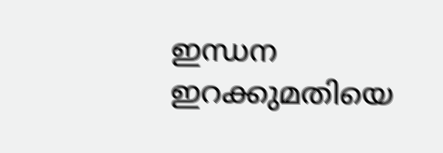ഇന്ധന ഇറക്കുമതിയെ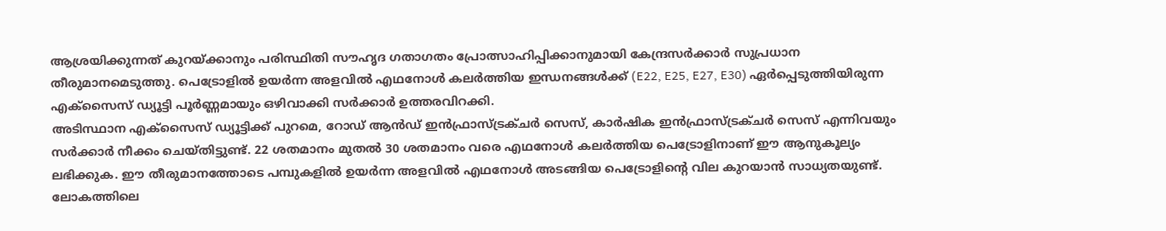ആശ്രയിക്കുന്നത് കുറയ്ക്കാനും പരിസ്ഥിതി സൗഹൃദ ഗതാഗതം പ്രോത്സാഹിപ്പിക്കാനുമായി കേന്ദ്രസർക്കാർ സുപ്രധാന തീരുമാനമെടുത്തു. പെട്രോളിൽ ഉയർന്ന അളവിൽ എഥനോൾ കലർത്തിയ ഇന്ധനങ്ങൾക്ക് (E22, E25, E27, E30) ഏർപ്പെടുത്തിയിരുന്ന എക്സൈസ് ഡ്യൂട്ടി പൂർണ്ണമായും ഒഴിവാക്കി സർക്കാർ ഉത്തരവിറക്കി.
അടിസ്ഥാന എക്സൈസ് ഡ്യൂട്ടിക്ക് പുറമെ, റോഡ് ആൻഡ് ഇൻഫ്രാസ്ട്രക്ചർ സെസ്, കാർഷിക ഇൻഫ്രാസ്ട്രക്ചർ സെസ് എന്നിവയും സർക്കാർ നീക്കം ചെയ്തിട്ടുണ്ട്. 22 ശതമാനം മുതൽ 30 ശതമാനം വരെ എഥനോൾ കലർത്തിയ പെട്രോളിനാണ് ഈ ആനുകൂല്യം ലഭിക്കുക. ഈ തീരുമാനത്തോടെ പമ്പുകളിൽ ഉയർന്ന അളവിൽ എഥനോൾ അടങ്ങിയ പെട്രോളിന്റെ വില കുറയാൻ സാധ്യതയുണ്ട്. ലോകത്തിലെ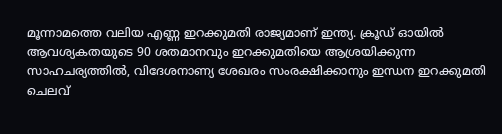മൂന്നാമത്തെ വലിയ എണ്ണ ഇറക്കുമതി രാജ്യമാണ് ഇന്ത്യ. ക്രൂഡ് ഓയിൽ ആവശ്യകതയുടെ 90 ശതമാനവും ഇറക്കുമതിയെ ആശ്രയിക്കുന്ന സാഹചര്യത്തിൽ, വിദേശനാണ്യ ശേഖരം സംരക്ഷിക്കാനും ഇന്ധന ഇറക്കുമതി ചെലവ്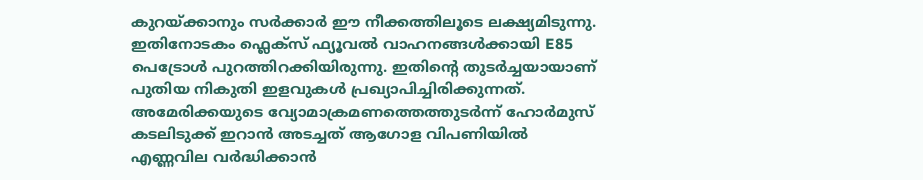കുറയ്ക്കാനും സർക്കാർ ഈ നീക്കത്തിലൂടെ ലക്ഷ്യമിടുന്നു. ഇതിനോടകം ഫ്ലെക്സ് ഫ്യൂവൽ വാഹനങ്ങൾക്കായി E85 പെട്രോൾ പുറത്തിറക്കിയിരുന്നു. ഇതിന്റെ തുടർച്ചയായാണ് പുതിയ നികുതി ഇളവുകൾ പ്രഖ്യാപിച്ചിരിക്കുന്നത്.
അമേരിക്കയുടെ വ്യോമാക്രമണത്തെത്തുടർന്ന് ഹോർമുസ് കടലിടുക്ക് ഇറാൻ അടച്ചത് ആഗോള വിപണിയിൽ എണ്ണവില വർദ്ധിക്കാൻ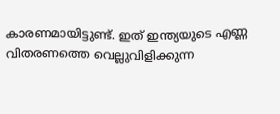കാരണമായിട്ടുണ്ട്. ഇത് ഇന്ത്യയുടെ എണ്ണ വിതരണത്തെ വെല്ലുവിളിക്കുന്ന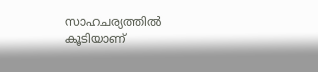സാഹചര്യത്തിൽ കൂടിയാണ്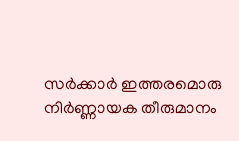സർക്കാർ ഇത്തരമൊരു നിർണ്ണായക തീരുമാനം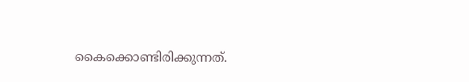കൈക്കൊണ്ടിരിക്കുന്നത്.